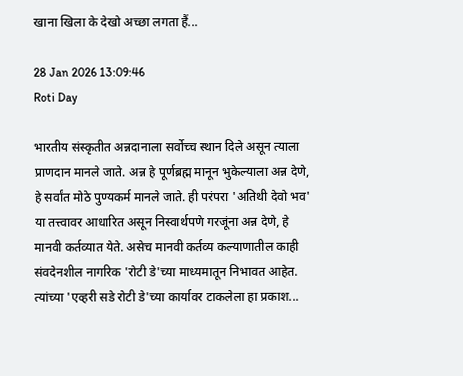खाना खिला के देखो अच्छा लगता हैं...

28 Jan 2026 13:09:46
Roti Day

भारतीय संस्कृतीत अन्नदानाला सर्वोच्च स्थान दिले असून त्याला प्राणदान मानले जाते. अन्न हे पूर्णब्रह्म मानून भुकेल्याला अन्न देणे, हे सर्वांत मोठे पुण्यकर्म मानले जाते. ही परंपरा 'अतिथी देवो भव' या तत्त्वावर आधारित असून निस्वार्थपणे गरजूंना अन्न देणे, हे मानवी कर्तव्यात येते. असेच मानवी कर्तव्य कल्याणातील काही संवदेनशील नागरिक 'रोटी डे'च्या माध्यमातून निभावत आहेत. त्यांच्या 'एव्हरी सडे रोटी डे'च्या कार्यावर टाकलेला हा प्रकाश...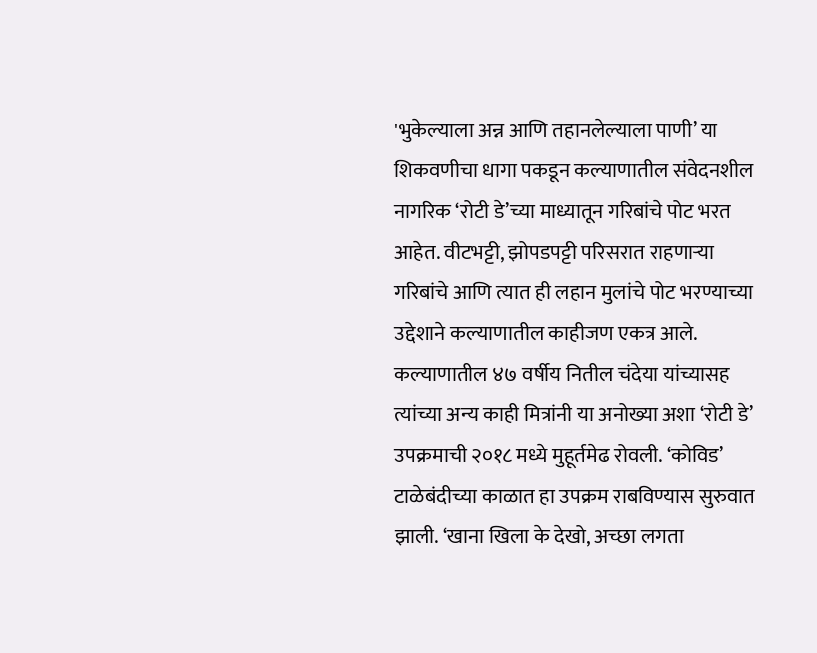'भुकेल्याला अन्न आणि तहानलेल्याला पाणी’ या शिकवणीचा धागा पकडून कल्याणातील संवेदनशील नागरिक ‘रोटी डे’च्या माध्यातून गरिबांचे पोट भरत आहेत. वीटभट्टी, झोपडपट्टी परिसरात राहणार्‍या गरिबांचे आणि त्यात ही लहान मुलांचे पोट भरण्याच्या उद्देशाने कल्याणातील काहीजण एकत्र आले. कल्याणातील ४७ वर्षीय नितील चंदेया यांच्यासह त्यांच्या अन्य काही मित्रांनी या अनोख्या अशा ‘रोटी डे’ उपक्रमाची २०१८ मध्ये मुहूर्तमेढ रोवली. ‘कोविड’ टाळेबंदीच्या काळात हा उपक्रम राबविण्यास सुरुवात झाली. ‘खाना खिला के देखो, अच्छा लगता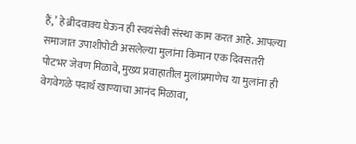हैं,’ हे ब्रीदवाक्य घेऊन ही स्वयंसेवी संस्था काम करत आहे. आपल्या समाजात उपाशीपोटी असलेल्या मुलांना किमान एक दिवसतरी पोटभर जेवण मिळावे, मुख्य प्रवाहातील मुलांप्रमाणेच या मुलांना ही वेगवेगळे पदार्थ खाण्याचा आनंद मिळावा,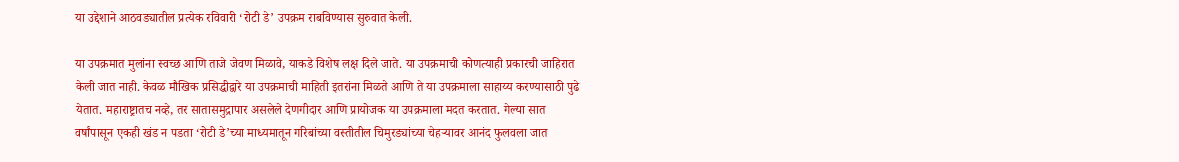या उद्देशाने आठवड्यातील प्रत्येक रविवारी ‘रोटी डे’ उपक्रम राबविण्यास सुरुवात केली.

या उपक्रमात मुलांना स्वच्छ आणि ताजे जेवण मिळावे, याकडे विशेष लक्ष दिले जाते. या उपक्रमाची कोणत्याही प्रकारची जाहिरात केली जात नाही. केवळ मौखिक प्रसिद्धीद्वारे या उपक्रमाची माहिती इतरांना मिळते आणि ते या उपक्रमाला साहाय्य करण्यासाठी पुढे येतात. महाराष्ट्रातच नव्हे, तर सातासमुद्रापार असलेले देणगीदार आणि प्रायोजक या उपक्रमाला मदत करतात. गेल्या सात वर्षांपासून एकही खंड न पडता ‘रोटी डे’च्या माध्यमातून गरिबांच्या वस्तीतील चिमुरड्यांच्या चेहर्‍यावर आनंद फुलवला जात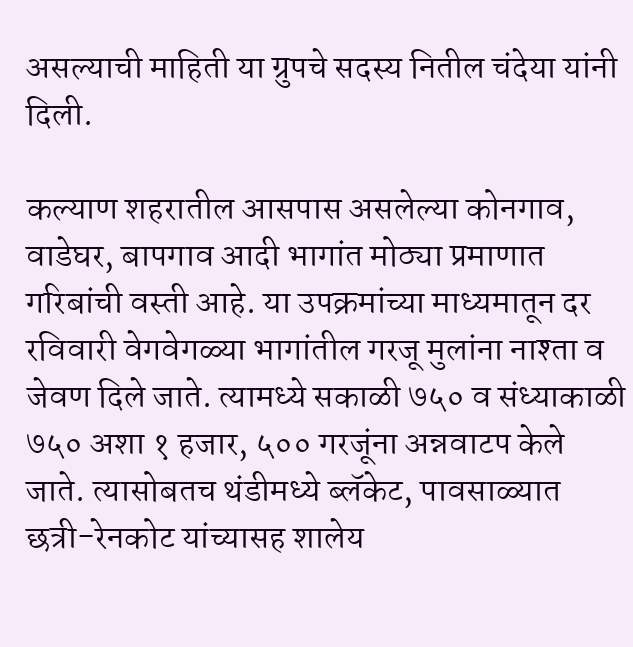असल्याची माहिती या ग्रुपचे सदस्य नितील चंदेया यांनी दिली.

कल्याण शहरातील आसपास असलेल्या कोनगाव, वाडेघर, बापगाव आदी भागांत मोठ्या प्रमाणात गरिबांची वस्ती आहे. या उपक्रमांच्या माध्यमातून दर रविवारी वेगवेगळ्या भागांतील गरजू मुलांना नाश्ता व जेवण दिले जाते. त्यामध्ये सकाळी ७५० व संध्याकाळी ७५० अशा १ हजार, ५०० गरजूंना अन्नवाटप केले जाते. त्यासोबतच थंडीमध्ये ब्लॅकेट, पावसाळ्यात छत्री-रेनकोट यांच्यासह शालेय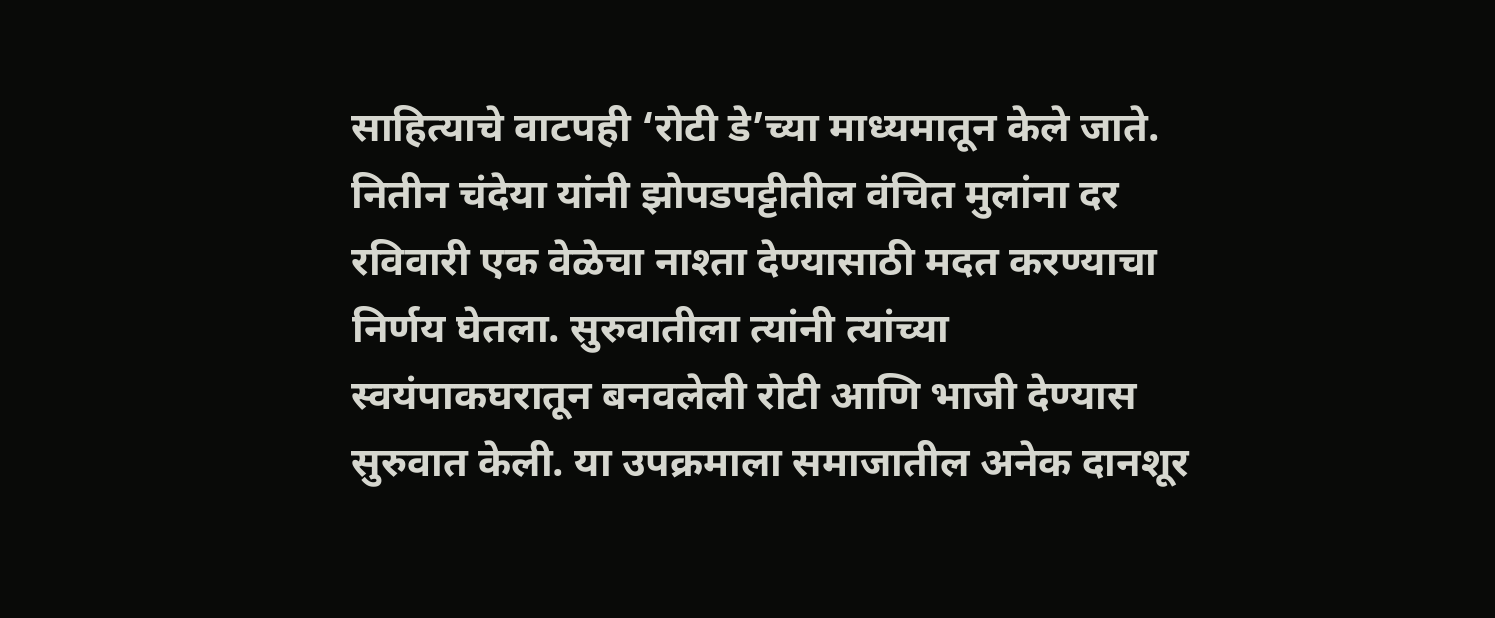साहित्याचे वाटपही ‘रोटी डे’च्या माध्यमातून केले जाते. नितीन चंदेया यांनी झोपडपट्टीतील वंचित मुलांना दर रविवारी एक वेळेचा नाश्ता देण्यासाठी मदत करण्याचा निर्णय घेतला. सुरुवातीला त्यांनी त्यांच्या स्वयंपाकघरातून बनवलेली रोटी आणि भाजी देण्यास सुरुवात केली. या उपक्रमाला समाजातील अनेक दानशूर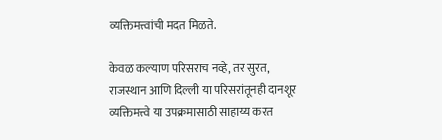व्यक्तिमत्त्वांची मदत मिळते.

केवळ कल्याण परिसराच नव्हे, तर सुरत, राजस्थान आणि दिल्ली या परिसरांतूनही दानशूर व्यक्तिमत्त्वे या उपक्रमासाठी साहाय्य करत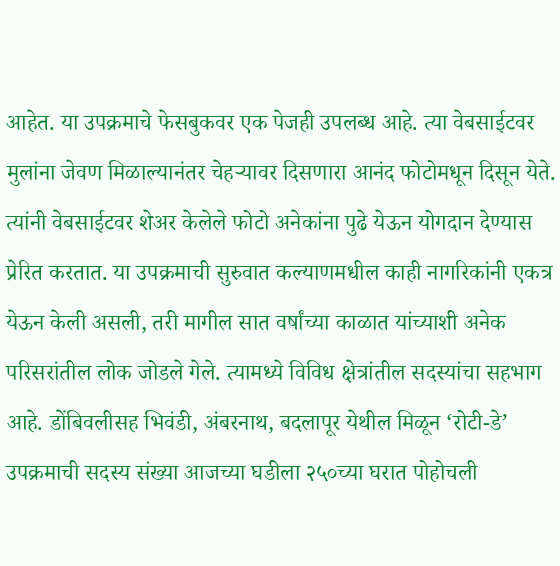आहेत. या उपक्रमाचे फेसबुकवर एक पेजही उपलब्ध आहे. त्या वेबसाईटवर मुलांना जेवण मिळाल्यानंतर चेहर्‍यावर दिसणारा आनंद फोटोमधून दिसून येते. त्यांनी वेबसाईटवर शेअर केलेले फोटो अनेकांना पुढे येऊन योगदान देण्यास प्रेरित करतात. या उपक्रमाची सुरुवात कल्याणमधील काही नागरिकांनी एकत्र येऊन केली असली, तरी मागील सात वर्षांच्या काळात यांच्याशी अनेक परिसरांतील लोक जोडले गेले. त्यामध्ये विविध क्षेत्रांतील सदस्यांचा सहभाग आहे. डोंबिवलीसह भिवंडी, अंबरनाथ, बदलापूर येथील मिळून ‘रोटी-डे’ उपक्रमाची सदस्य संख्या आजच्या घडीला २५०च्या घरात पोहोचली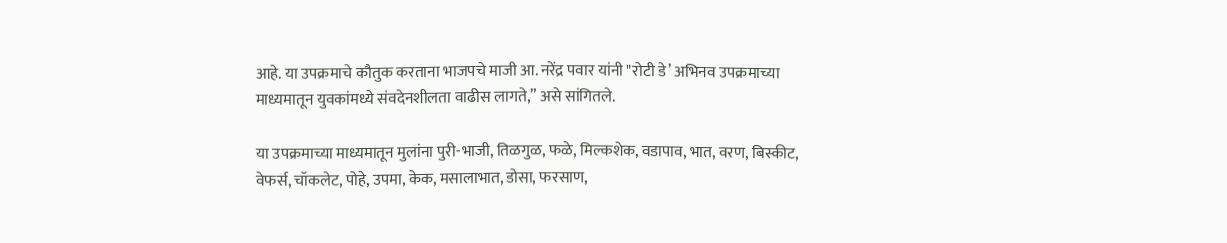आहे. या उपक्रमाचे कौतुक करताना भाजपचे माजी आ. नरेंद्र पवार यांनी "रोटी डे’ अभिनव उपक्रमाच्या माध्यमातून युवकांमध्ये संवदेनशीलता वाढीस लागते,” असे सांगितले.

या उपक्रमाच्या माध्यमातून मुलांना पुरी-भाजी, तिळगुळ, फळे, मिल्कशेक, वडापाव, भात, वरण, बिस्कीट, वेफर्स, चॉकलेट, पोहे, उपमा, केक, मसालाभात, डोसा, फरसाण,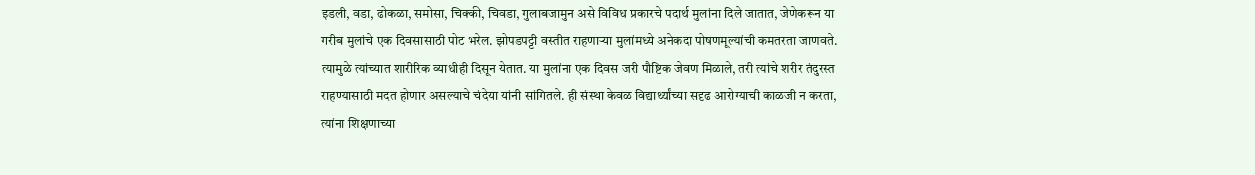इडली, वडा, ढोकळा, समोसा, चिक्की, चिवडा, गुलाबजामुन असे विविध प्रकारचे पदार्थ मुलांना दिले जातात, जेणेकरून या गरीब मुलांचे एक दिवसासाठी पोट भरेल. झोपडपट्टी वस्तीत राहणार्‍या मुलांमध्ये अनेकदा पोषणमूल्यांची कमतरता जाणवते. त्यामुळे त्यांच्यात शारीरिक व्याधीही दिसून येतात. या मुलांना एक दिवस जरी पौष्टिक जेवण मिळाले, तरी त्यांचे शरीर तंदुरस्त राहण्यासाठी मदत होणार असल्याचे चंदेया यांनी सांगितले. ही संस्था केवळ विद्यार्थ्यांच्या सदृढ आरोग्याची काळजी न करता, त्यांना शिक्षणाच्या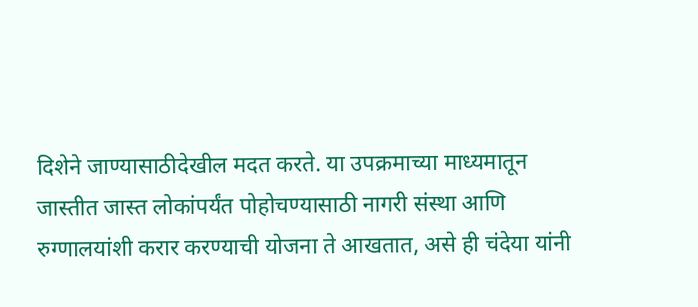दिशेने जाण्यासाठीदेखील मदत करते. या उपक्रमाच्या माध्यमातून जास्तीत जास्त लोकांपर्यंत पोहोचण्यासाठी नागरी संस्था आणि रुग्णालयांशी करार करण्याची योजना ते आखतात, असे ही चंदेया यांनी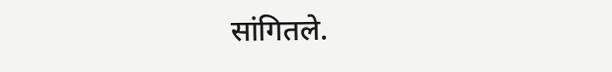सांगितले.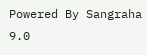Powered By Sangraha 9.0